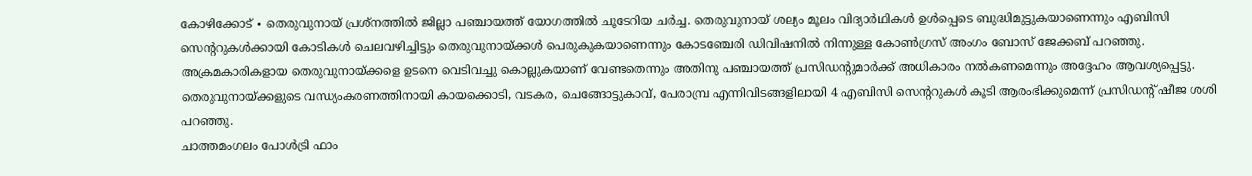കോഴിക്കോട് ∙ തെരുവുനായ് പ്രശ്നത്തിൽ ജില്ലാ പഞ്ചായത്ത് യോഗത്തിൽ ചൂടേറിയ ചർച്ച. തെരുവുനായ് ശല്യം മൂലം വിദ്യാർഥികൾ ഉൾപ്പെടെ ബുദ്ധിമുട്ടുകയാണെന്നും എബിസി സെന്ററുകൾക്കായി കോടികൾ ചെലവഴിച്ചിട്ടും തെരുവുനായ്ക്കൾ പെരുകുകയാണെന്നും കോടഞ്ചേരി ഡിവിഷനിൽ നിന്നുള്ള കോൺഗ്രസ് അംഗം ബോസ് ജേക്കബ് പറഞ്ഞു.
അക്രമകാരികളായ തെരുവുനായ്ക്കളെ ഉടനെ വെടിവച്ചു കൊല്ലുകയാണ് വേണ്ടതെന്നും അതിനു പഞ്ചായത്ത് പ്രസിഡന്റുമാർക്ക് അധികാരം നൽകണമെന്നും അദ്ദേഹം ആവശ്യപ്പെട്ടു.
തെരുവുനായ്ക്കളുടെ വന്ധ്യംകരണത്തിനായി കായക്കൊടി, വടകര, ചെങ്ങോട്ടുകാവ്, പേരാമ്പ്ര എന്നിവിടങ്ങളിലായി 4 എബിസി സെന്ററുകൾ കൂടി ആരംഭിക്കുമെന്ന് പ്രസിഡന്റ് ഷീജ ശശി പറഞ്ഞു.
ചാത്തമംഗലം പോൾട്രി ഫാം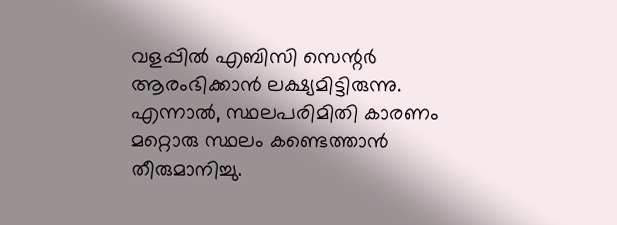വളപ്പിൽ എബിസി സെന്റർ ആരംഭിക്കാൻ ലക്ഷ്യമിട്ടിരുന്നു. എന്നാൽ, സ്ഥലപരിമിതി കാരണം മറ്റൊരു സ്ഥലം കണ്ടെത്താൻ തീരുമാനിച്ചു.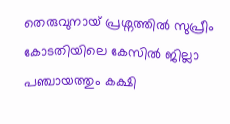തെരുവുനായ് പ്രശ്നത്തിൽ സുപ്രീം കോടതിയിലെ കേസിൽ ജില്ലാ പഞ്ചായത്തും കക്ഷി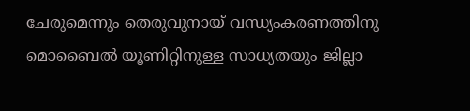ചേരുമെന്നും തെരുവുനായ് വന്ധ്യംകരണത്തിനു മൊബൈൽ യൂണിറ്റിനുള്ള സാധ്യതയും ജില്ലാ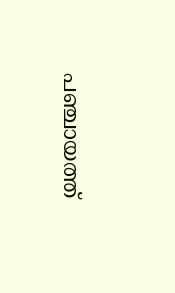പഞ്ചായത്ത്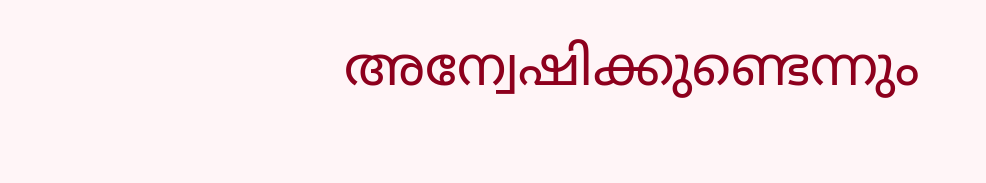അന്വേഷിക്കുണ്ടെന്നും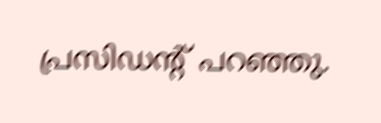പ്രസിഡന്റ് പറഞ്ഞു.